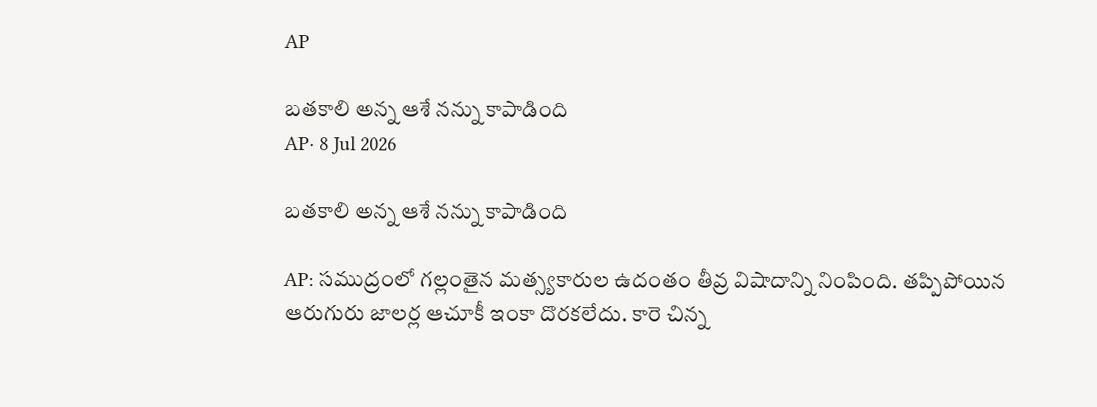AP

బతకాలి అన్న ఆశే నన్ను కాపాడింది
AP· 8 Jul 2026

బతకాలి అన్న ఆశే నన్ను కాపాడింది

AP: సముద్రంలో గల్లంతైన మత్స్యకారుల ఉదంతం తీవ్ర విషాదాన్ని నింపింది. తప్పిపోయిన ఆరుగురు జాలర్ల ఆచూకీ ఇంకా దొరకలేదు. కారె చిన్న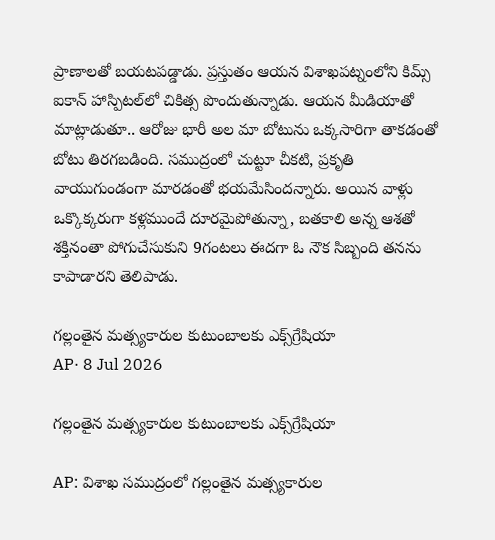ప్రాణాలతో బయటపడ్డాడు. ప్రస్తుతం ఆయన విశాఖపట్నంలోని కిమ్స్‌ ఐకాన్‌ హాస్పిటల్‌లో చికిత్స పొందుతున్నాడు. ఆయన మీడియాతో మాట్లాడుతూ.. ఆరోజు భారీ అల మా బోటును ఒక్కసారిగా తాకడంతో బోటు తిరగబడింది. సముద్రంలో చుట్టూ చీకటి, ప్రకృతి వాయుగుండంగా మారడంతో భయమేసిందన్నారు. అయిన వాళ్లు ఒక్కొక్కరుగా కళ్లముందే దూరమైపోతున్నా, బతకాలి అన్న ఆశతో శక్తినంతా పోగుచేసుకుని 9గంటలు ఈదగా ఓ నౌక సిబ్బంది తనను కాపాడారని తెలిపాడు.

గల్లంతైన మత్స్యకారుల కుటుంబాలకు ఎక్స్‌గ్రేషియా
AP· 8 Jul 2026

గల్లంతైన మత్స్యకారుల కుటుంబాలకు ఎక్స్‌గ్రేషియా

AP: విశాఖ సముద్రంలో గల్లంతైన మత్స్యకారుల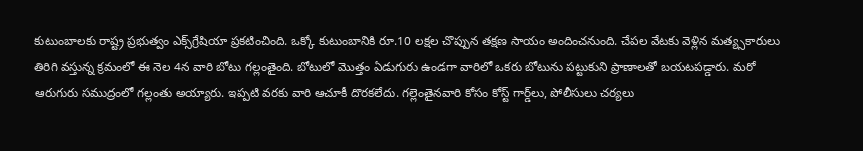కుటుంబాలకు రాష్ట్ర ప్రభుత్వం ఎక్స్‌గ్రేషియా ప్రకటించింది. ఒక్కో కుటుంబానికి రూ.10 లక్షల చొప్పున తక్షణ సాయం అందించనుంది. చేపల వేటకు వెళ్లిన మత్య్సకారులు తిరిగి వస్తున్న క్రమంలో ఈ నెల 4న వారి బోటు గల్లంతైంది. బోటులో మొత్తం ఏడుగురు ఉండగా వారిలో ఒకరు బోటును పట్టుకుని ప్రాణాలతో బయటపడ్డారు. మరో ఆరుగురు సముద్రంలో గల్లంతు అయ్యారు. ఇప్పటి వరకు వారి ఆచూకీ దొరకలేదు. గల్లెంతైనవారి కోసం కోస్ట్ గార్డ్‌లు, పోలీసులు చర్యలు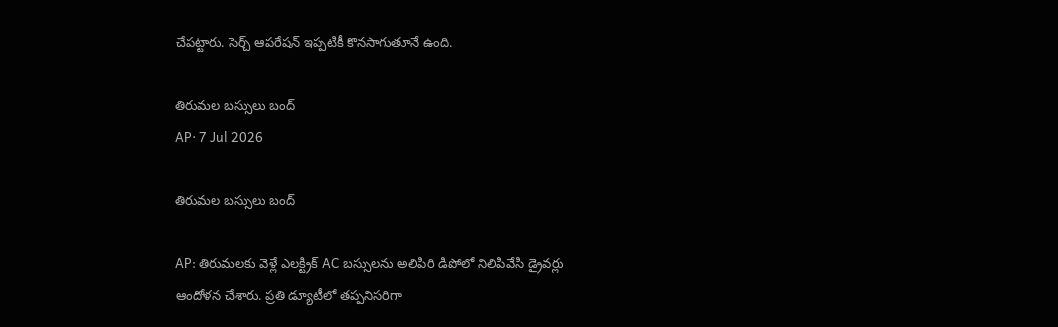చేపట్టారు. సెర్చ్ ఆపరేషన్ ఇప్పటికీ కొనసాగుతూనే ఉంది.

తిరుమల బస్సులు బంద్
AP· 7 Jul 2026

తిరుమల బస్సులు బంద్

AP: తిరుమలకు వెళ్లే ఎలక్ట్రిక్ AC బస్సులను అలిపిరి డిపోలో నిలిపివేసి డ్రైవర్లు ఆందోళన చేశారు. ప్రతి డ్యూటీలో తప్పనిసరిగా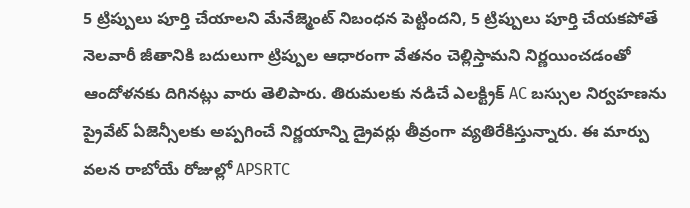5 ట్రిప్పులు పూర్తి చేయాలని మేనేజ్మెంట్ నిబంధన పెట్టిందని, 5 ట్రిప్పులు పూర్తి చేయకపోతే నెలవారీ జీతానికి బదులుగా ట్రిప్పుల ఆధారంగా వేతనం చెల్లిస్తామని నిర్ణయించడంతో ఆందోళనకు దిగినట్లు వారు తెలిపారు. తిరుమలకు నడిచే ఎలక్ట్రిక్ AC బస్సుల నిర్వహణను ప్రైవేట్ ఏజెన్సీలకు అప్పగించే నిర్ణయాన్ని డ్రైవర్లు తీవ్రంగా వ్యతిరేకిస్తున్నారు. ఈ మార్పు వలన రాబోయే రోజుల్లో APSRTC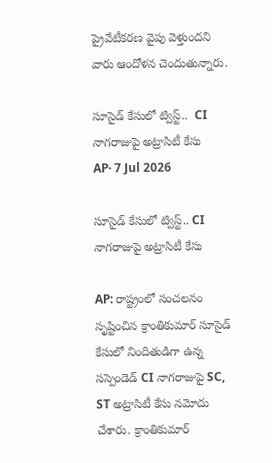ప్రైవేటీకరణ వైపు వెళ్తుందని వారు ఆందోళన చెందుతున్నారు.

సూసైడ్ కేసులో ట్విస్ట్..  CI నాగరాజుపై అట్రాసిటీ కేసు
AP· 7 Jul 2026

సూసైడ్ కేసులో ట్విస్ట్.. CI నాగరాజుపై అట్రాసిటీ కేసు

AP: రాష్ట్రంలో సంచలనం సృష్టించిన క్రాంతికుమార్ సూసైడ్ కేసులో నిందితుడిగా ఉన్న సస్పెండెడ్ CI నాగరాజుపై SC, ST అట్రాసిటీ కేసు నమోదు చేశారు. క్రాంతికుమార్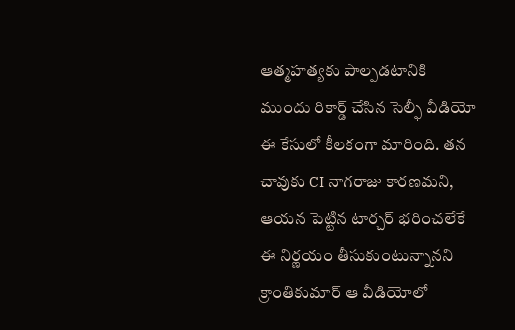ఆత్మహత్యకు పాల్పడటానికి ముందు రికార్డ్ చేసిన సెల్ఫీ వీడియో ఈ కేసులో కీలకంగా మారింది. తన చావుకు CI నాగరాజు కారణమని, ఆయన పెట్టిన టార్చర్ భరించలేకే ఈ నిర్ణయం తీసుకుంటున్నానని క్రాంతికుమార్ ఆ వీడియోలో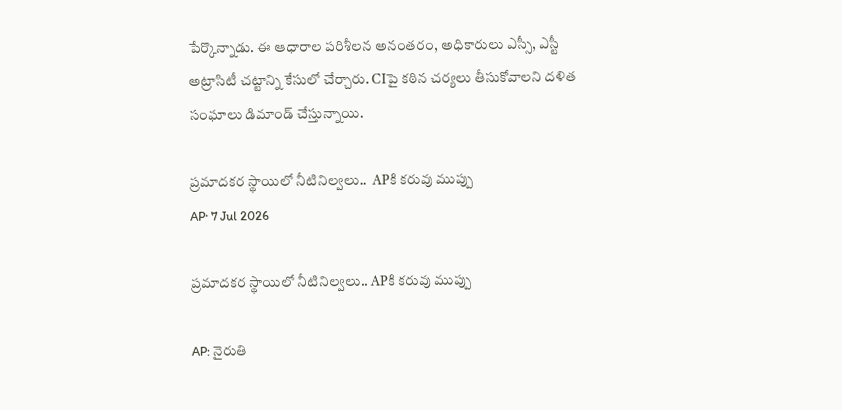పేర్కొన్నాడు. ఈ ఆధారాల పరిశీలన అనంతరం, అధికారులు ఎస్సీ, ఎస్టీ అట్రాసిటీ చట్టాన్ని కేసులో చేర్చారు. CIపై కఠిన చర్యలు తీసుకోవాలని దళిత సంఘాలు డిమాండ్ చేస్తున్నాయి.

ప్రమాదకర స్థాయిలో నీటినిల్వలు..  APకి కరువు ముప్పు
AP· 7 Jul 2026

ప్రమాదకర స్థాయిలో నీటినిల్వలు.. APకి కరువు ముప్పు

AP: నైరుతి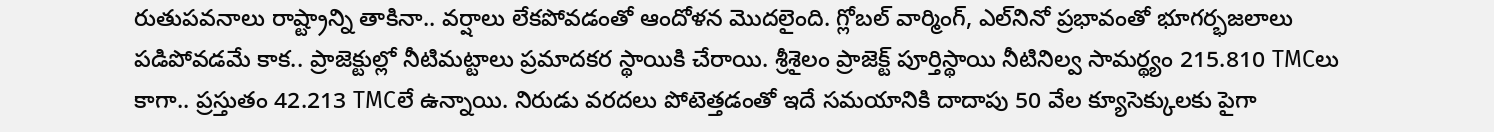రుతుపవనాలు రాష్ట్రాన్ని తాకినా.. వర్షాలు లేకపోవడంతో ఆందోళన మొదలైంది. గ్లోబల్‌ వార్మింగ్‌, ఎల్‌నినో ప్రభావంతో భూగర్భజలాలు పడిపోవడమే కాక.. ప్రాజెక్టుల్లో నీటిమట్టాలు ప్రమాదకర స్థాయికి చేరాయి. శ్రీశైలం ప్రాజెక్ట్ పూర్తిస్థాయి నీటినిల్వ సామర్థ్యం 215.810 TMCలు కాగా.. ప్రస్తుతం 42.213 TMCలే ఉన్నాయి. నిరుడు వరదలు పోటెత్తడంతో ఇదే సమయానికి దాదాపు 50 వేల క్యూసెక్కులకు పైగా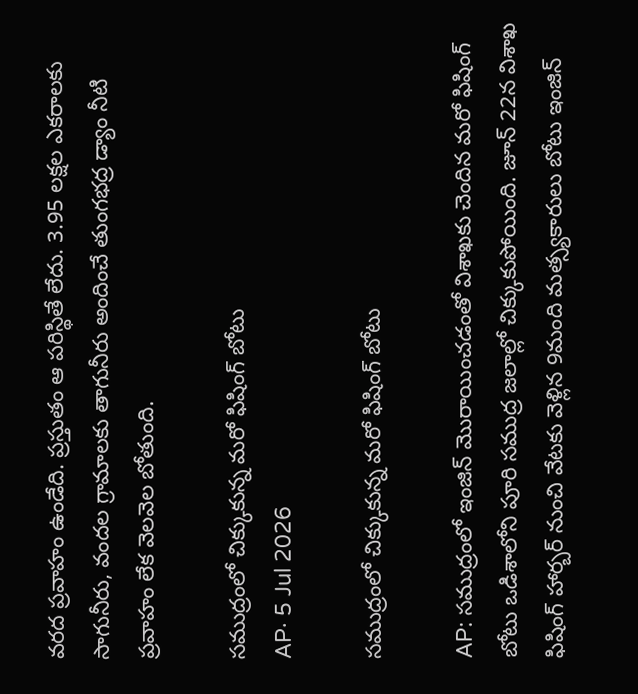వరద ప్రవాహం ఉండేది. ప్రస్తుతం ఆ పరిస్థితే లేదు. 3.95 లక్షల ఎకరాలకు సాగునీరు, వందల గ్రామాలకు తాగునీరు అందించే తుంగభద్ర డ్యాం నీటి ప్రవాహం లేక వెలవెల బోతుంది.

సముద్రంలో చిక్కుకున్న మరో ఫిషింగ్ బోటు
AP· 5 Jul 2026

సముద్రంలో చిక్కుకున్న మరో ఫిషింగ్ బోటు

AP: సముద్రంలో ఇంజిన్ మొరాయించడంతో విశాఖకు చెందిన మరో ఫిషింగ్ బోటు ఒడిశాలోని పూరి సముద్ర జలాల్లో చిక్కుకుపోయింది. జూన్ 22న విశాఖ ఫిషింగ్ హార్బర్ నుంచి వేటకు వెళ్లిన 9మంది మత్స్యకారులు బోటు ఇంజిన్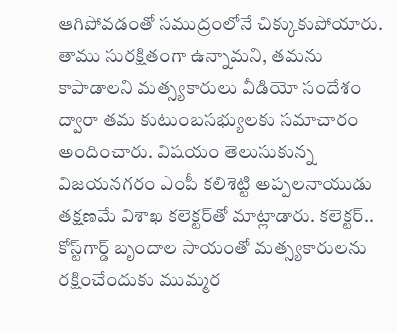ఆగిపోవడంతో సముద్రంలోనే చిక్కుకుపోయారు. తాము సురక్షితంగా ఉన్నామని, తమను కాపాడాలని మత్స్యకారులు వీడియో సందేశం ద్వారా తమ కుటుంబసభ్యులకు సమాచారం అందించారు. విషయం తెలుసుకున్న విజయనగరం ఎంపీ కలిశెట్టి అప్పలనాయుడు తక్షణమే విశాఖ కలెక్టర్‌తో మాట్లాడారు. కలెక్టర్.. కోస్ట్‌గార్డ్ బృందాల సాయంతో మత్స్యకారులను రక్షించేందుకు ముమ్మర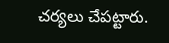చర్యలు చేపట్టారు.